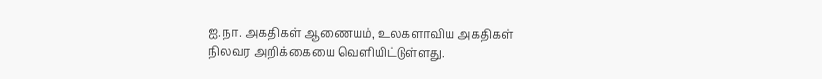ஐ.நா. அகதிகள் ஆணையம், உலகளாவிய அகதிகள் நிலவர அறிக்கையை வெளியிட்டுள்ளது.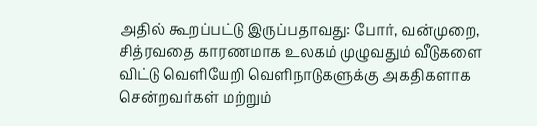அதில் கூறப்பட்டு இருப்பதாவது: போர், வன்முறை, சித்ரவதை காரணமாக உலகம் முழுவதும் வீடுகளை விட்டு வெளியேறி வெளிநாடுகளுக்கு அகதிகளாக சென்றவர்கள் மற்றும்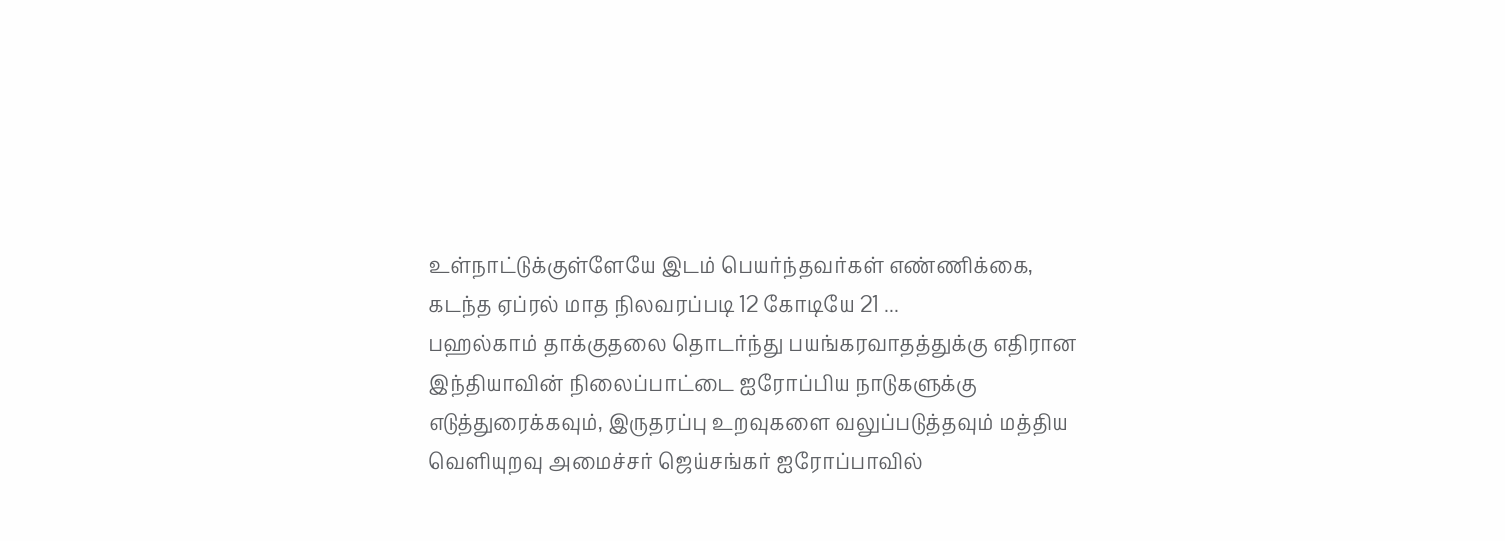உள்நாட்டுக்குள்ளேயே இடம் பெயர்ந்தவர்கள் எண்ணிக்கை, கடந்த ஏப்ரல் மாத நிலவரப்படி 12 கோடியே 21 ...
பஹல்காம் தாக்குதலை தொடர்ந்து பயங்கரவாதத்துக்கு எதிரான இந்தியாவின் நிலைப்பாட்டை ஐரோப்பிய நாடுகளுக்கு எடுத்துரைக்கவும், இருதரப்பு உறவுகளை வலுப்படுத்தவும் மத்திய வெளியுறவு அமைச்சர் ஜெய்சங்கர் ஐரோப்பாவில்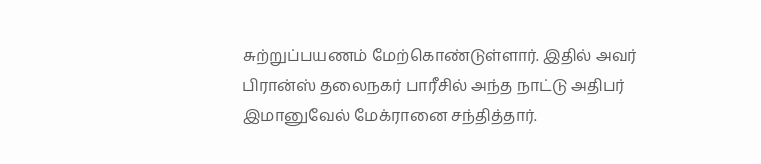சுற்றுப்பயணம் மேற்கொண்டுள்ளார். இதில் அவர் பிரான்ஸ் தலைநகர் பாரீசில் அந்த நாட்டு அதிபர் இமானுவேல் மேக்ரானை சந்தித்தார்.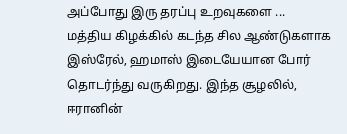அப்போது இரு தரப்பு உறவுகளை ...
மத்திய கிழக்கில் கடந்த சில ஆண்டுகளாக இஸ்ரேல், ஹமாஸ் இடையேயான போர் தொடர்ந்து வருகிறது. இந்த சூழலில், ஈரானின்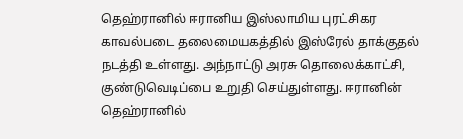தெஹ்ரானில் ஈரானிய இஸ்லாமிய புரட்சிகர காவல்படை தலைமையகத்தில் இஸ்ரேல் தாக்குதல் நடத்தி உள்ளது. அந்நாட்டு அரசு தொலைக்காட்சி, குண்டுவெடிப்பை உறுதி செய்துள்ளது. ஈரானின் தெஹ்ரானில்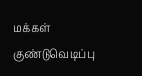மக்கள் குண்டுவெடிப்பு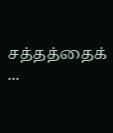சத்தத்தைக் ...